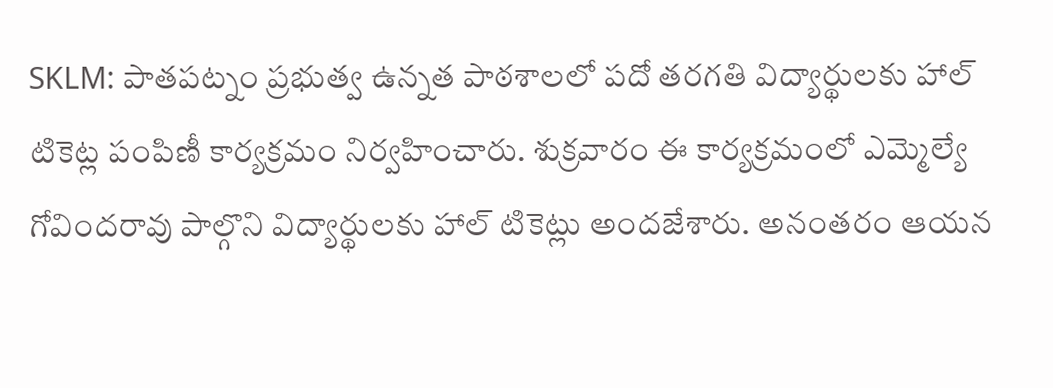SKLM: పాతపట్నం ప్రభుత్వ ఉన్నత పాఠశాలలో పదో తరగతి విద్యార్థులకు హాల్ టికెట్ల పంపిణీ కార్యక్రమం నిర్వహించారు. శుక్రవారం ఈ కార్యక్రమంలో ఎమ్మెల్యే గోవిందరావు పాల్గొని విద్యార్థులకు హాల్ టికెట్లు అందజేశారు. అనంతరం ఆయన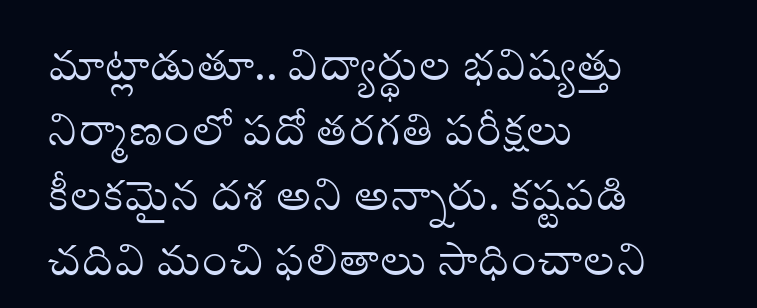మాట్లాడుతూ.. విద్యార్థుల భవిష్యత్తు నిర్మాణంలో పదో తరగతి పరీక్షలు కీలకమైన దశ అని అన్నారు. కష్టపడి చదివి మంచి ఫలితాలు సాధించాలని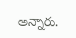అన్నారు.